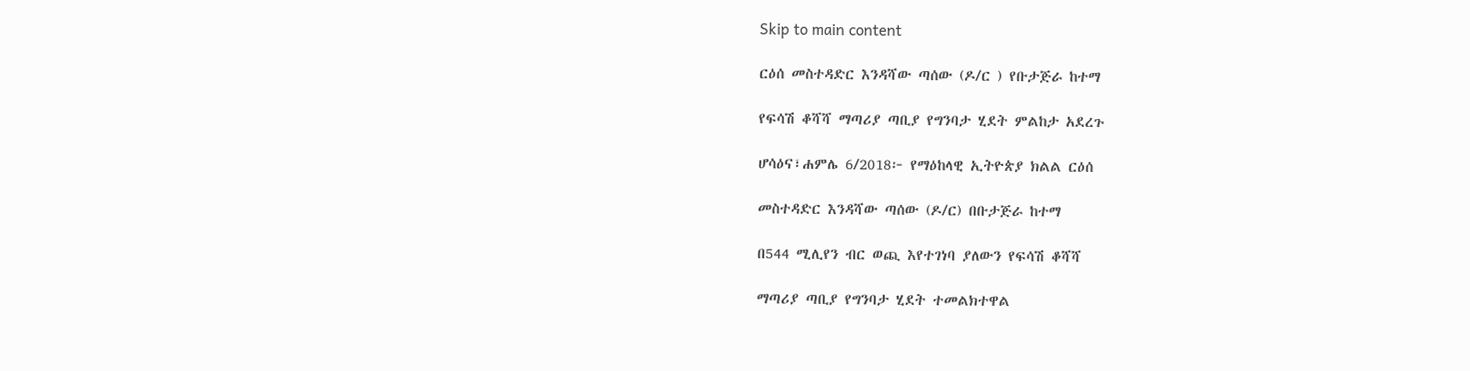Skip to main content

ርዕሰ መስተዳድር እንዳሻው ጣሰው (ዶ/ር ) የቡታጅራ ከተማ

የፍሳሽ ቆሻሻ ማጣሪያ ጣቢያ የግንባታ ሂደት ምልከታ አደረጉ

ሆሳዕና፣ሐምሌ 6/2018፦ የማዕከላዊ ኢትዮጵያ ክልል ርዕሰ

መስተዳድር እንዳሻው ጣሰው (ዶ/ር) በቡታጅራ ከተማ

በ544 ሚሊየን ብር ወጪ እየተገነባ ያለውን የፍሳሽ ቆሻሻ

ማጣሪያ ጣቢያ የግንባታ ሂደት ተመልክተዋል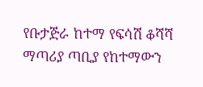የቡታጅራ ከተማ የፍሳሽ ቆሻሻ ማጣሪያ ጣቢያ የከተማውን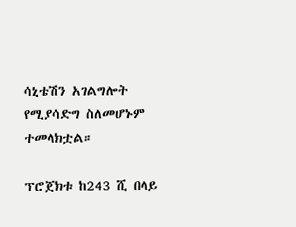ሳኒቴሽን አገልግሎት የሚያሳድግ ስለመሆኑም ተመላክቷል።

ፕሮጀክቱ ከ243 ሺ በላይ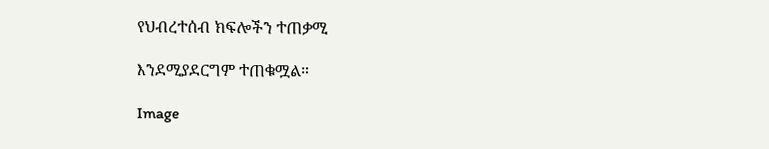የህብረተሰብ ክፍሎችን ተጠቃሚ

እንደሚያደርግም ተጠቁሟል።

Image